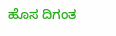ಹೊಸ ದಿಗಂತ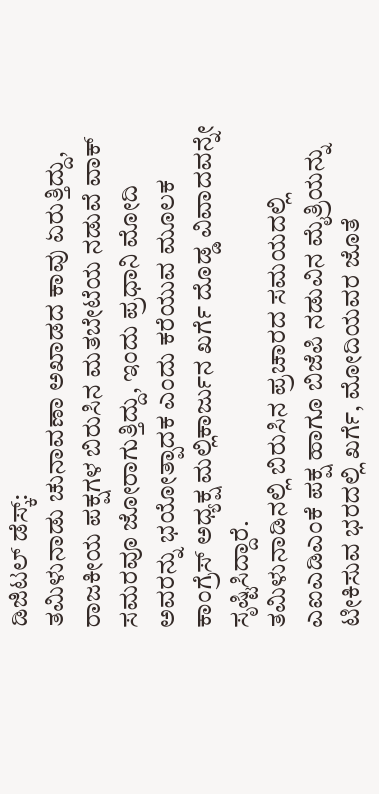ಡಿಜಿಟಲ್ ಡೆಸ್ಕ್:
ತಮಿಳುನಾಡು ಚುನಾವಣಾ ಅಖಾಡದ ಕಾವು ಏರುತ್ತಿದ್ದು, ರಾಜಕೀಯ ಪಕ್ಷಗಳ ಬಿರುಸಿನ ಮತಬೇಟೆಯ ನಡುವೆ ವಾಕ್ ಸಮರವೂ ಜೋರಾಗುತ್ತಿದ್ದು, ಇಂದು ಪ್ರಧಾನಿ ಮೋದಿ ಅವರನ್ನು ಭಯೋತ್ಪಾದಕ ಎಂದು ಕರೆಯುವ ಮೂಲಕ ಕಾಂಗ್ರೆಸ್ ಅಧ್ಯಕ್ಷ ಮಲ್ಲಿಕಾರ್ಜುನ ಖರ್ಗೆ ದೊಡ್ಡ ವಿವಾದವನ್ನೇ ಸೃಷ್ಟಿಸಿದ್ದಾರೆ.
ತಮಿಳುನಾಡಿನಲ್ಲಿ ಬಿರುಸಿನ ಪ್ರಚಾರದ ಸಮಯದಲ್ಲಿ ಎಐಎಡಿಎಂಕೆ ಪಕ್ಷ ಹಾಗೂ ಬಿಜೆಪಿ ನಡುವಿನ ಮೈತ್ರಿಯನ್ನು ಟೀಕಿಸುವ ಭರದಲ್ಲಿ ಖರ್ಗೆ, ಮೋದಿಯವರ ಜೊತೆ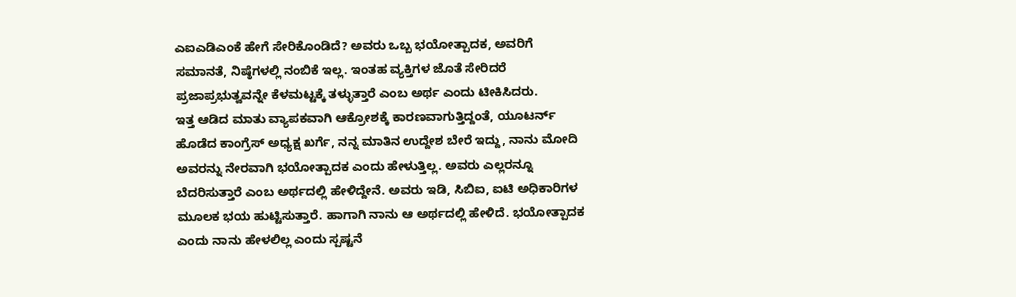ಎಐಎಡಿಎಂಕೆ ಹೇಗೆ ಸೇರಿಕೊಂಡಿದೆ? ಅವರು ಒಬ್ಬ ಭಯೋತ್ಪಾದಕ, ಅವರಿಗೆ ಸಮಾನತೆ, ನಿಷ್ಠೆಗಳಲ್ಲಿ ನಂಬಿಕೆ ಇಲ್ಲ. ಇಂತಹ ವ್ಯಕ್ತಿಗಳ ಜೊತೆ ಸೇರಿದರೆ ಪ್ರಜಾಪ್ರಭುತ್ವವನ್ನೇ ಕೆಳಮಟ್ಟಕ್ಕೆ ತಳ್ಳುತ್ತಾರೆ ಎಂಬ ಅರ್ಥ ಎಂದು ಟೀಕಿಸಿದರು.
ಇತ್ತ ಆಡಿದ ಮಾತು ವ್ಯಾಪಕವಾಗಿ ಆಕ್ರೋಶಕ್ಕೆ ಕಾರಣವಾಗುತ್ತಿದ್ದಂತೆ, ಯೂಟರ್ನ್ ಹೊಡೆದ ಕಾಂಗ್ರೆಸ್ ಅಧ್ಯಕ್ಷ ಖರ್ಗೆ, ನನ್ನ ಮಾತಿನ ಉದ್ದೇಶ ಬೇರೆ ಇದ್ದು, ನಾನು ಮೋದಿ ಅವರನ್ನು ನೇರವಾಗಿ ಭಯೋತ್ಪಾದಕ ಎಂದು ಹೇಳುತ್ತಿಲ್ಲ. ಅವರು ಎಲ್ಲರನ್ನೂ ಬೆದರಿಸುತ್ತಾರೆ ಎಂಬ ಅರ್ಥದಲ್ಲಿ ಹೇಳಿದ್ದೇನೆ. ಅವರು ಇಡಿ, ಸಿಬಿಐ, ಐಟಿ ಅಧಿಕಾರಿಗಳ ಮೂಲಕ ಭಯ ಹುಟ್ಟಿಸುತ್ತಾರೆ. ಹಾಗಾಗಿ ನಾನು ಆ ಅರ್ಥದಲ್ಲಿ ಹೇಳಿದೆ. ಭಯೋತ್ಪಾದಕ ಎಂದು ನಾನು ಹೇಳಲಿಲ್ಲ ಎಂದು ಸ್ಪಷ್ಟನೆ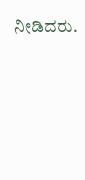ನೀಡಿದರು.